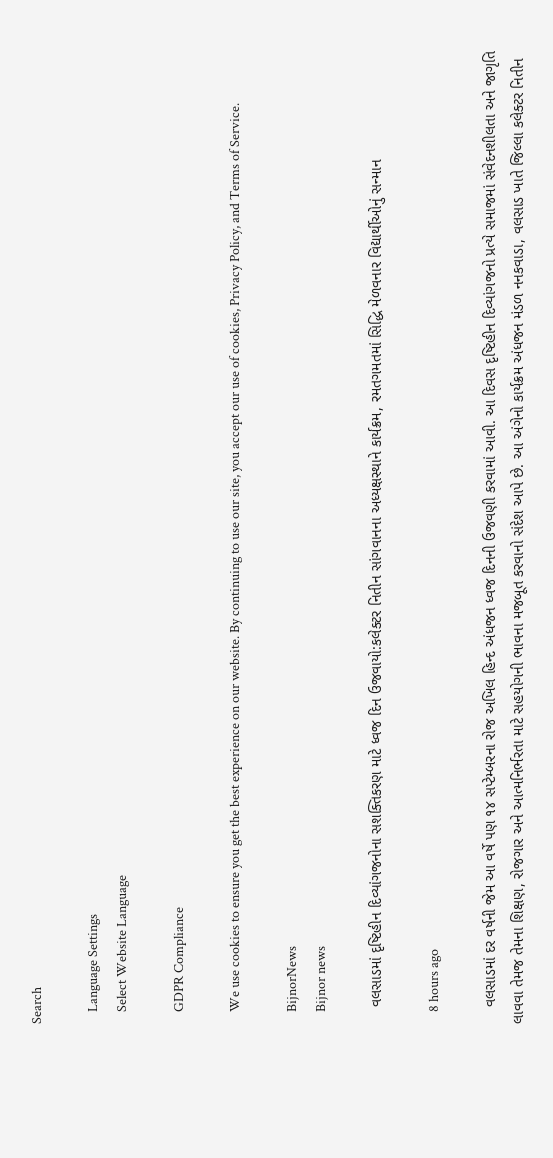Search

    Language Settings
    Select Website Language

    GDPR Compliance

    We use cookies to ensure you get the best experience on our website. By continuing to use our site, you accept our use of cookies, Privacy Policy, and Terms of Service.

    BijnorNews
    Bijnor news

    વલસાડમાં દૃષ્ટિહીન દિવ્યાંગજનોના સશક્તિકરણ માટે ધ્વજ દિન ઉજવાયો:કલેક્ટર નિતીન સાંગવાનના અધ્યક્ષસ્થાને કાર્યક્રમ, રમતગમતમાં સિદ્ધિ મેળવનાર વિદ્યાર્થીઓનું સન્માન

    8 hours ago

    વલસાડમાં દર વર્ષની જેમ આ વર્ષે પણ ૧૪ સપ્ટેમ્બરના રોજ અખિલ હિન્દ અંધજન ધ્વજ દિનની ઉજવણી કરવામાં આવી. આ દિવસ દૃષ્ટિહીન દિવ્યાંગજનો પ્રત્યે સમાજમાં સંવેદનશીલતા અને જાગૃતિ લાવવા તેમજ તેમના શિક્ષણ, રોજગાર અને આત્મનિર્ભરતા માટે સહયોગની ભાવના મજબૂત કરવાનો સંદેશ આપે છે. આ અંગેનો કાર્યક્રમ અંધજન મંડળ નનકવાડા, વલસાડ ખાતે જિલ્લા કલેક્ટર નિતીન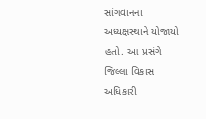સાંગવાનના અધ્યક્ષસ્થાને યોજાયો હતો. આ પ્રસંગે જિલ્લા વિકાસ અધિકારી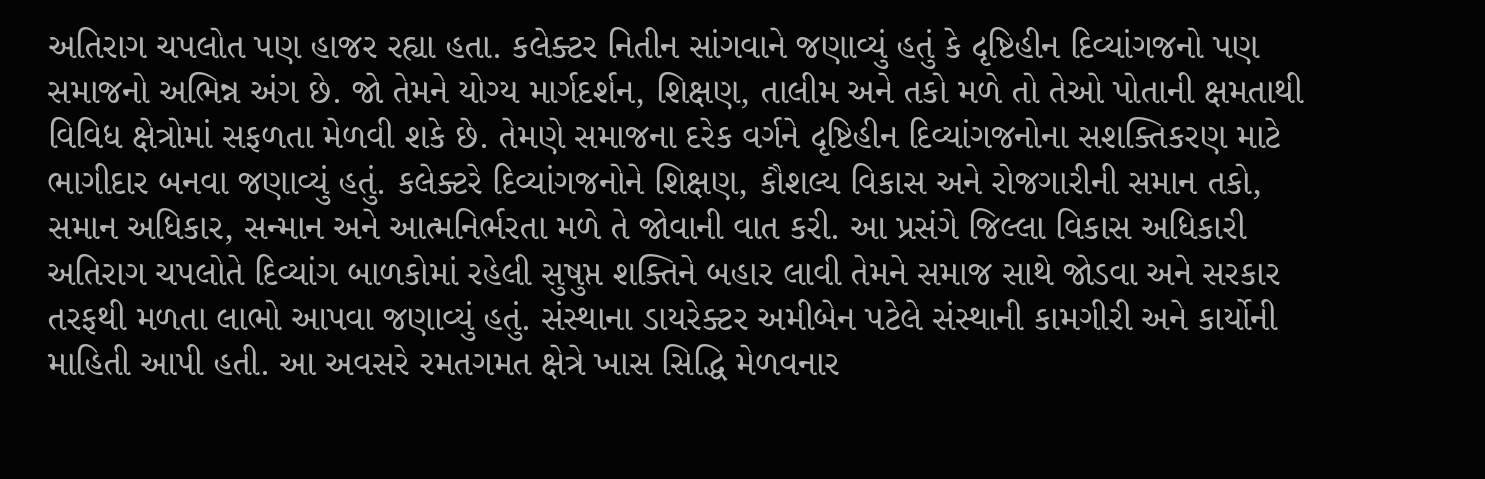અતિરાગ ચપલોત પણ હાજર રહ્યા હતા. કલેક્ટર નિતીન સાંગવાને જણાવ્યું હતું કે દૃષ્ટિહીન દિવ્યાંગજનો પણ સમાજનો અભિન્ન અંગ છે. જો તેમને યોગ્ય માર્ગદર્શન, શિક્ષણ, તાલીમ અને તકો મળે તો તેઓ પોતાની ક્ષમતાથી વિવિધ ક્ષેત્રોમાં સફળતા મેળવી શકે છે. તેમણે સમાજના દરેક વર્ગને દૃષ્ટિહીન દિવ્યાંગજનોના સશક્તિકરણ માટે ભાગીદાર બનવા જણાવ્યું હતું. કલેક્ટરે દિવ્યાંગજનોને શિક્ષણ, કૌશલ્ય વિકાસ અને રોજગારીની સમાન તકો, સમાન અધિકાર, સન્માન અને આત્મનિર્ભરતા મળે તે જોવાની વાત કરી. આ પ્રસંગે જિલ્લા વિકાસ અધિકારી અતિરાગ ચપલોતે દિવ્યાંગ બાળકોમાં રહેલી સુષુપ્ત શક્તિને બહાર લાવી તેમને સમાજ સાથે જોડવા અને સરકાર તરફથી મળતા લાભો આપવા જણાવ્યું હતું. સંસ્થાના ડાયરેક્ટર અમીબેન પટેલે સંસ્થાની કામગીરી અને કાર્યોની માહિતી આપી હતી. આ અવસરે રમતગમત ક્ષેત્રે ખાસ સિદ્ધિ મેળવનાર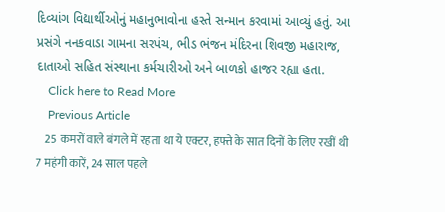દિવ્યાંગ વિદ્યાર્થીઓનું મહાનુભાવોના હસ્તે સન્માન કરવામાં આવ્યું હતું. આ પ્રસંગે નનકવાડા ગામના સરપંચ, ભીડ ભંજન મંદિરના શિવજી મહારાજ, દાતાઓ સહિત સંસ્થાના કર્મચારીઓ અને બાળકો હાજર રહ્યા હતા.
    Click here to Read More
    Previous Article
    25 कमरों वाले बंगले में रहता था ये एक्टर, हफ्ते के सात दिनों के लिए रखीं थी 7 महंगी कारें, 24 साल पहले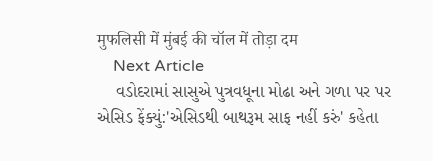मुफलिसी में मुंबई की चॉल में तोड़ा दम
    Next Article
    વડોદરામાં સાસુએ પુત્રવધૂના મોઢા અને ગળા પર પર એસિડ ફેંક્યું:'એસિડથી બાથરૂમ સાફ નહીં કરું' કહેતા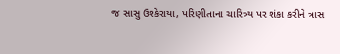જ સાસુ ઉશ્કેરાયા, પરિણીતાના ચારિત્ર્ય પર શંકા કરીને ત્રાસ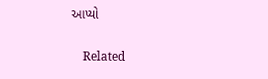આપ્યો

    Related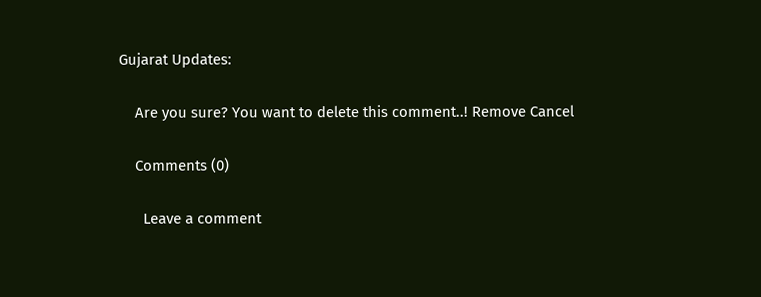Gujarat Updates:

    Are you sure? You want to delete this comment..! Remove Cancel

    Comments (0)

      Leave a comment